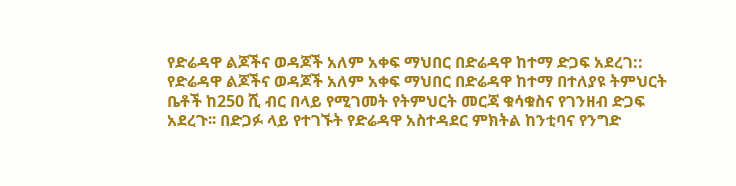የድሬዳዋ ልጆችና ወዳጆች አለም አቀፍ ማህበር በድሬዳዋ ከተማ ድጋፍ አደረገ::
የድሬዳዋ ልጆችና ወዳጆች አለም አቀፍ ማህበር በድሬዳዋ ከተማ በተለያዩ ትምህርት ቤቶች ከ250 ሺ ብር በላይ የሚገመት የትምህርት መርጃ ቁሳቁስና የገንዘብ ድጋፍ አደረጉ፡፡ በድጋፉ ላይ የተገኙት የድሬዳዋ አስተዳደር ምክትል ከንቲባና የንግድ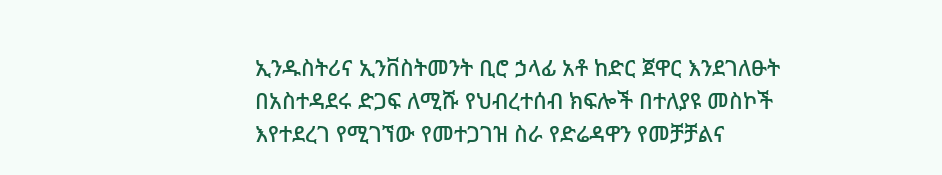ኢንዱስትሪና ኢንቨስትመንት ቢሮ ኃላፊ አቶ ከድር ጀዋር እንደገለፁት በአስተዳደሩ ድጋፍ ለሚሹ የህብረተሰብ ክፍሎች በተለያዩ መስኮች እየተደረገ የሚገኘው የመተጋገዝ ስራ የድሬዳዋን የመቻቻልና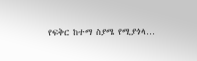የፍቅር ከተማ ስያሜ የሚያጎላ…